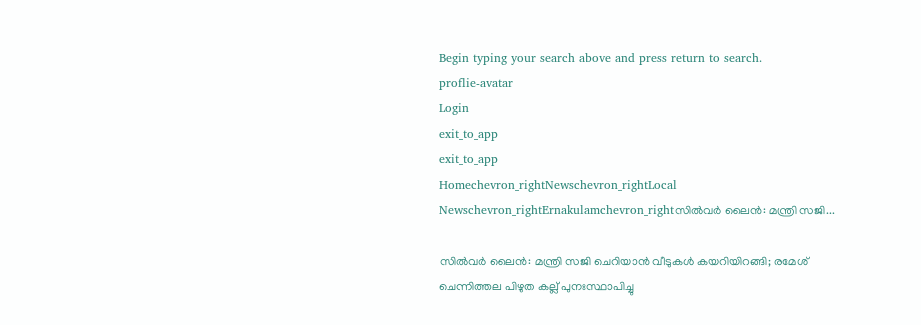Begin typing your search above and press return to search.
proflie-avatar
Login
exit_to_app
exit_to_app
Homechevron_rightNewschevron_rightLocal Newschevron_rightErnakulamchevron_rightസിൽവർ ലൈൻ: മന്ത്രി സജി...

സിൽവർ ലൈൻ: മന്ത്രി സജി ചെറിയാൻ വീടുകൾ കയറിയിറങ്ങി; രമേശ് ചെന്നിത്തല പിഴുത കല്ല് പുനഃസ്ഥാപിച്ചു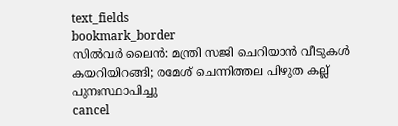text_fields
bookmark_border
സിൽവർ ലൈൻ: മന്ത്രി സജി ചെറിയാൻ വീടുകൾ കയറിയിറങ്ങി; രമേശ് ചെന്നിത്തല പിഴുത കല്ല് പുനഃസ്ഥാപിച്ചു
cancel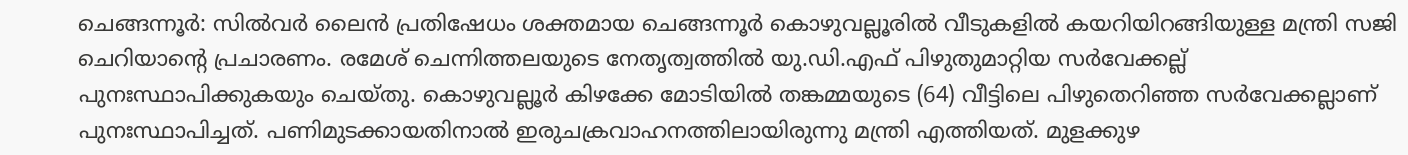ചെങ്ങന്നൂര്‍: സിൽവർ ലൈൻ പ്രതിഷേധം ശക്തമായ ചെങ്ങന്നൂർ കൊഴുവല്ലൂരിൽ വീടുകളിൽ കയറിയിറങ്ങിയുള്ള മന്ത്രി സജി ചെറിയാന്‍റെ പ്രചാരണം. രമേശ് ചെന്നിത്തലയുടെ നേതൃത്വത്തിൽ യു.ഡി.എഫ് പിഴുതുമാറ്റിയ സർവേക്കല്ല് പുനഃസ്ഥാപിക്കുകയും ചെയ്തു. കൊഴുവല്ലൂർ കിഴക്കേ മോടിയിൽ തങ്കമ്മയുടെ (64) വീട്ടിലെ പിഴുതെറിഞ്ഞ സര്‍വേക്കല്ലാണ് പുനഃസ്ഥാപിച്ചത്. പണിമുടക്കായതിനാൽ ഇരുചക്രവാഹനത്തിലായിരുന്നു മന്ത്രി എത്തിയത്. മുളക്കുഴ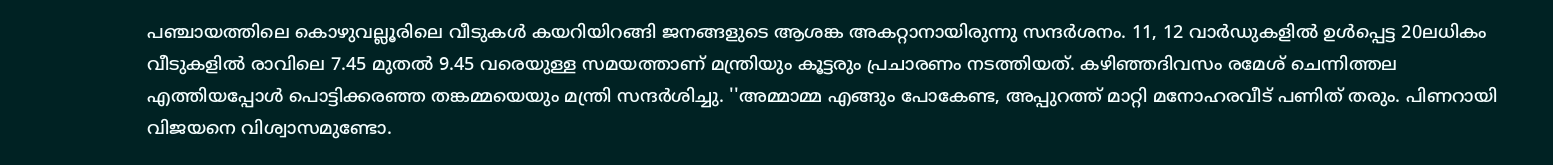പഞ്ചായത്തിലെ കൊഴുവല്ലൂരിലെ വീടുകൾ കയറിയിറങ്ങി ജനങ്ങളുടെ ആശങ്ക അകറ്റാനായിരുന്നു സന്ദർശനം. 11, 12 വാർഡുകളിൽ ഉൾപ്പെട്ട 20ലധികം വീടുകളിൽ രാവിലെ 7.45 മുതൽ 9.45 വരെയുള്ള സമയത്താണ് മന്ത്രിയും കൂട്ടരും പ്രചാരണം നടത്തിയത്. കഴിഞ്ഞദിവസം രമേശ് ചെന്നിത്തല എത്തിയപ്പോൾ പൊട്ടിക്കരഞ്ഞ തങ്കമ്മയെയും മന്ത്രി സന്ദർശിച്ചു. ''അമ്മാമ്മ എങ്ങും പോകേണ്ട, അപ്പുറത്ത് മാറ്റി മനോഹരവീട് പണിത് തരും. പിണറായി വിജയനെ വിശ്വാസമുണ്ടോ.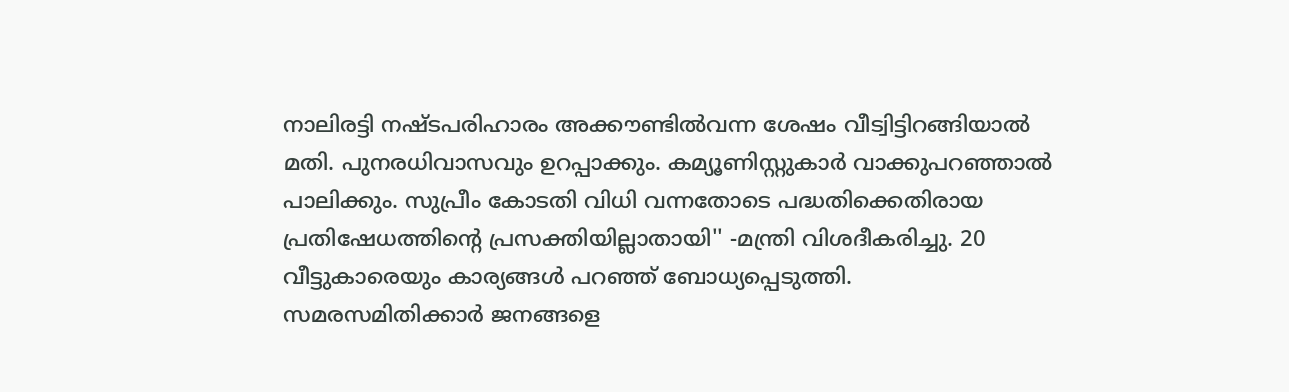നാലിരട്ടി നഷ്ടപരിഹാരം അക്കൗണ്ടിൽവന്ന ശേഷം വീട്വിട്ടിറങ്ങിയാൽ മതി. പുനരധിവാസവും ഉറപ്പാക്കും. കമ്യൂണിസ്റ്റുകാർ വാക്കുപറഞ്ഞാൽ പാലിക്കും. സുപ്രീം കോടതി വിധി വന്നതോടെ പദ്ധതിക്കെതിരായ പ്രതിഷേധത്തിന്‍റെ പ്രസക്തിയില്ലാതായി'' -മന്ത്രി വിശദീകരിച്ചു. 20 വീട്ടുകാരെയും കാര്യങ്ങൾ പറഞ്ഞ് ബോധ്യപ്പെടുത്തി. സമരസമിതിക്കാർ ജനങ്ങളെ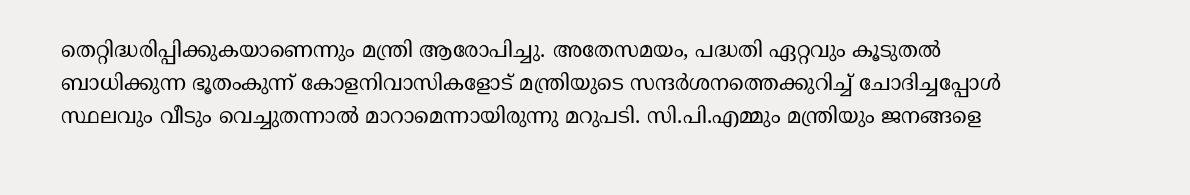തെറ്റിദ്ധരിപ്പിക്കുകയാണെന്നും മന്ത്രി ആരോപിച്ചു. അതേസമയം, പദ്ധതി ഏറ്റവും കൂടുതൽ ബാധിക്കുന്ന ഭൂതംകുന്ന് കോളനിവാസികളോട് മന്ത്രിയുടെ സന്ദർശനത്തെക്കുറിച്ച് ചോദിച്ചപ്പോൾ സ്ഥലവും വീടും വെച്ചുതന്നാൽ മാറാമെന്നായിരുന്നു മറുപടി. സി.പി.എമ്മും മന്ത്രിയും ജനങ്ങളെ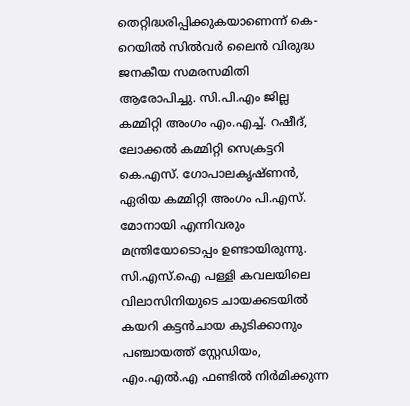തെറ്റിദ്ധരിപ്പിക്കുകയാണെന്ന് കെ-റെയില്‍ സിൽവർ ലൈൻ വിരുദ്ധ ജനകീയ സമരസമിതി ആരോപിച്ചു. സി.പി.എം ജില്ല കമ്മിറ്റി അംഗം എം.എച്ച്. റഷീദ്, ലോക്കൽ കമ്മിറ്റി സെക്രട്ടറി കെ.എസ്. ഗോപാലകൃഷ്ണൻ, ഏരിയ കമ്മിറ്റി അംഗം പി.എസ്. മോനായി എന്നിവരും മന്ത്രിയോടൊപ്പം ഉണ്ടായിരുന്നു. സി.എസ്.ഐ പള്ളി കവലയിലെ വിലാസിനിയുടെ ചായക്കടയിൽ കയറി കട്ടൻചായ കുടിക്കാനും പഞ്ചായത്ത് സ്റ്റേഡിയം, എം.എൽ.എ ഫണ്ടിൽ നിർമിക്കുന്ന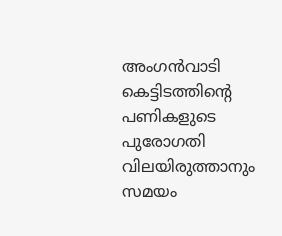അംഗൻവാടി കെട്ടിടത്തിന്‍റെ പണികളുടെ പുരോഗതി വിലയിരുത്താനും സമയം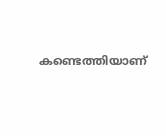കണ്ടെത്തിയാണ്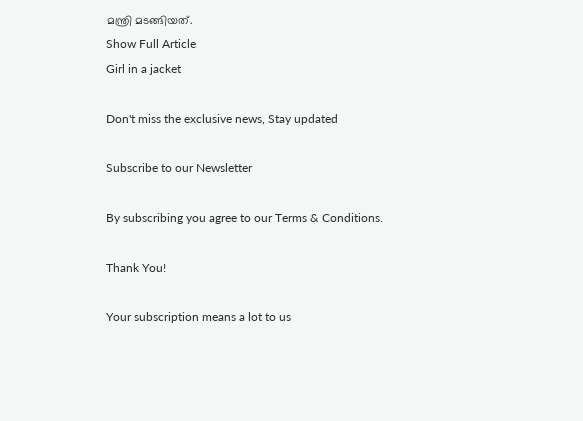മന്ത്രി മടങ്ങിയത്.
Show Full Article
Girl in a jacket

Don't miss the exclusive news, Stay updated

Subscribe to our Newsletter

By subscribing you agree to our Terms & Conditions.

Thank You!

Your subscription means a lot to us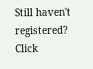Still haven't registered? Click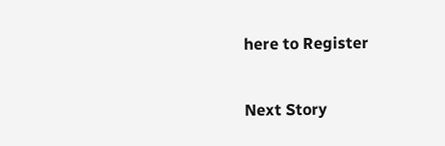here to Register

Next Story